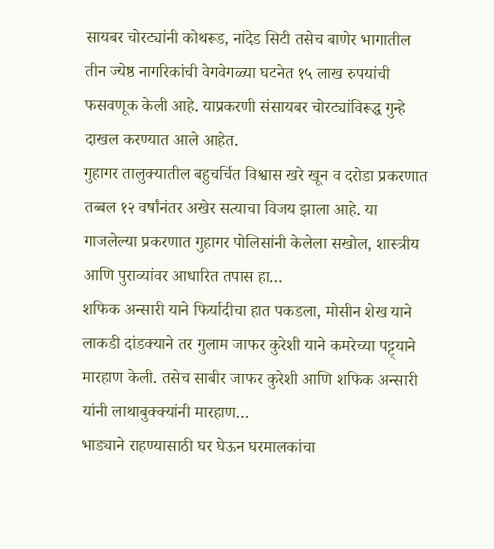सायबर चोरट्यांनी कोथरूड, नांदेड सिटी तसेच बाणेर भागातील तीन ज्येष्ठ नागरिकांची वेगवेगळ्या घटनेत १५ लाख रुपयांची फसवणूक केली आहे. याप्रकरणी संसायबर चोरट्यांविरूद्ध गुन्हे दाखल करण्यात आले आहेत.
गुहागर तालुक्यातील बहुचर्चित विश्वास खरे खून व दरोडा प्रकरणात तब्बल १२ वर्षांनंतर अखेर सत्याचा विजय झाला आहे. या गाजलेल्या प्रकरणात गुहागर पोलिसांनी केलेला सखोल, शास्त्रीय आणि पुराव्यांवर आधारित तपास हा…
शफिक अन्सारी याने फिर्यादीचा हात पकडला, मोसीन शेख याने लाकडी दांडक्याने तर गुलाम जाफर कुरेशी याने कमरेच्या पट्ट्याने मारहाण केली. तसेच साबीर जाफर कुरेशी आणि शफिक अन्सारी यांनी लाथाबुक्क्यांनी मारहाण…
भाड्याने राहण्यासाठी घर घेऊन घरमालकांचा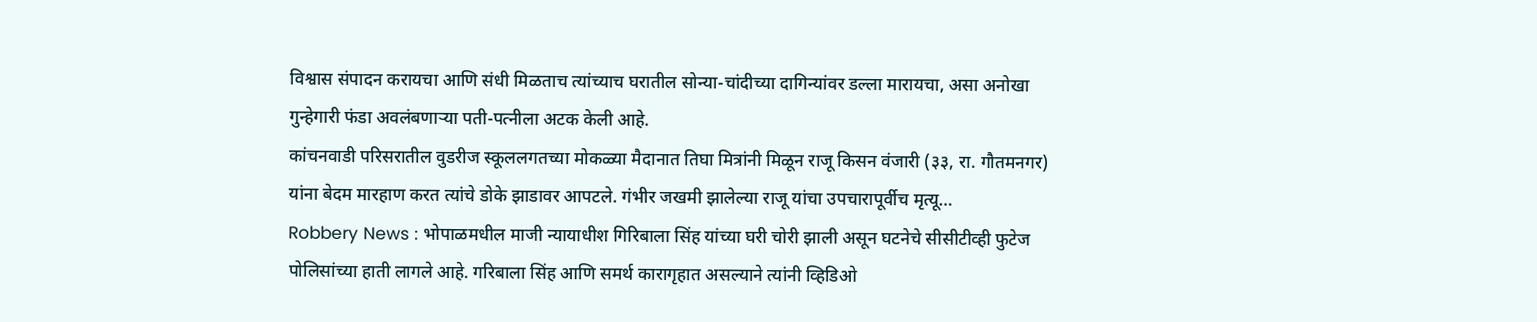विश्वास संपादन करायचा आणि संधी मिळताच त्यांच्याच घरातील सोन्या-चांदीच्या दागिन्यांवर डल्ला मारायचा, असा अनोखा गुन्हेगारी फंडा अवलंबणाऱ्या पती-पत्नीला अटक केली आहे.
कांचनवाडी परिसरातील वुडरीज स्कूललगतच्या मोकळ्या मैदानात तिघा मित्रांनी मिळून राजू किसन वंजारी (३३, रा. गौतमनगर) यांना बेदम मारहाण करत त्यांचे डोके झाडावर आपटले. गंभीर जखमी झालेल्या राजू यांचा उपचारापूर्वीच मृत्यू…
Robbery News : भोपाळमधील माजी न्यायाधीश गिरिबाला सिंह यांच्या घरी चोरी झाली असून घटनेचे सीसीटीव्ही फुटेज पोलिसांच्या हाती लागले आहे. गरिबाला सिंह आणि समर्थ कारागृहात असल्याने त्यांनी व्हिडिओ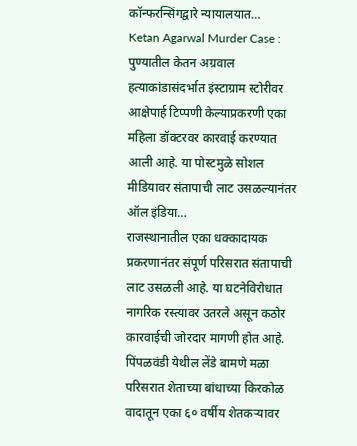कॉन्फरन्सिंगद्वारे न्यायालयात…
Ketan Agarwal Murder Case : पुण्यातील केतन अग्रवाल हत्याकांडासंदर्भात इंस्टाग्राम स्टोरीवर आक्षेपार्ह टिप्पणी केल्याप्रकरणी एका महिला डॉक्टरवर कारवाई करण्यात आली आहे. या पोस्टमुळे सोशल मीडियावर संतापाची लाट उसळल्यानंतर ऑल इंडिया…
राजस्थानातील एका धक्कादायक प्रकरणानंतर संपूर्ण परिसरात संतापाची लाट उसळली आहे. या घटनेविरोधात नागरिक रस्त्यावर उतरले असून कठोर कारवाईची जोरदार मागणी होत आहे.
पिंपळवंडी येथील लेंडे बामणे मळा परिसरात शेताच्या बांधाच्या किरकोळ वादातून एका ६० वर्षीय शेतकऱ्यावर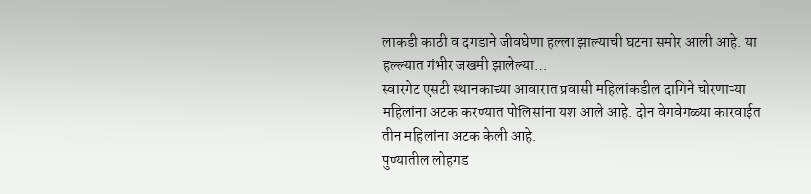लाकडी काठी व दगडाने जीवघेणा हल्ला झाल्याची घटना समोर आली आहे. या हल्ल्यात गंभीर जखमी झालेल्या…
स्वारगेट एसटी स्थानकाच्या आवारात प्रवासी महिलांकडील दागिने चोरणाऱ्या महिलांना अटक करण्यात पोलिसांना यश आले आहे. दोन वेगवेगळ्या कारवाईत तीन महिलांना अटक केली आहे.
पुण्यातील लोहगड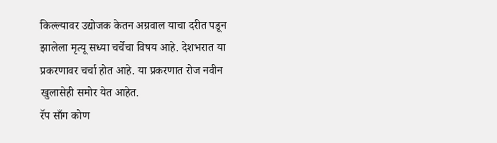किल्ल्यावर उद्योजक केतन अग्रवाल याचा दरीत पडून झालेला मृत्यू सध्या चर्चेचा विषय आहे. देशभरात या प्रकरणावर चर्चा होत आहे. या प्रकरणात रोज नवीन खुलासेही समोर येत आहेत.
रॅप साँग कोण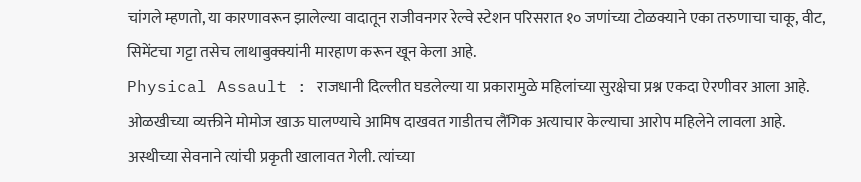चांगले म्हणतो, या कारणावरून झालेल्या वादातून राजीवनगर रेल्वे स्टेशन परिसरात १० जणांच्या टोळक्याने एका तरुणाचा चाकू, वीट, सिमेंटचा गट्टा तसेच लाथाबुक्क्यांनी मारहाण करून खून केला आहे.
Physical Assault : राजधानी दिल्लीत घडलेल्या या प्रकारामुळे महिलांच्या सुरक्षेचा प्रश्न एकदा ऐरणीवर आला आहे. ओळखीच्या व्यक्तीने मोमोज खाऊ घालण्याचे आमिष दाखवत गाडीतच लैंगिक अत्याचार केल्याचा आरोप महिलेने लावला आहे.
अस्थीच्या सेवनाने त्यांची प्रकृती खालावत गेली. त्यांच्या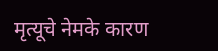मृत्यूचे नेमके कारण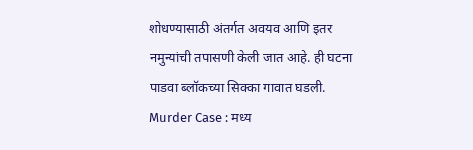शोधण्यासाठी अंतर्गत अवयव आणि इतर नमुन्यांची तपासणी केली जात आहे. ही घटना पाडवा ब्लॉकच्या सिक्का गावात घडली.
Murder Case : मध्य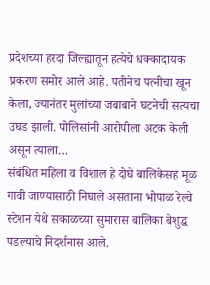प्रदेशच्या हरदा जिल्ह्यातून हत्येचे धक्कादायक प्रकरण समोर आले आहे. पतीनेच पत्नीचा खून केला, ज्यानंतर मुलांच्या जबाबाने घटनेची सत्यचा उघड झाली. पोलिसांनी आरोपीला अटक केली असून त्याला…
संबंधित महिला व विशाल हे दोघे बालिकेसह मूळ गावी जाण्यासाठी निघाले असताना भोपाळ रेल्वे स्टेशन येथे सकाळच्या सुमारास बालिका बेशुद्ध पडल्याचे निदर्शनास आले.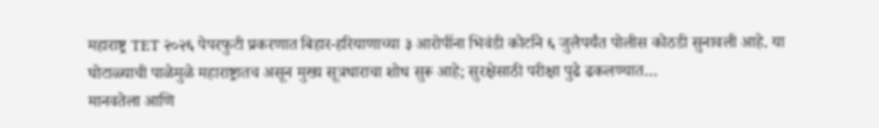महाराष्ट्र TET २०२६ पेपरफुटी प्रकरणात बिहार-हरियाणाच्या ३ आरोपींना भिवंडी कोर्टाने ६ जुलैपर्यंत पोलीस कोठडी सुनावली आहे. या घोटाळ्याची पाळेमुळे महाराष्ट्रातच असून मुख्य सूत्रधाराचा शोध सुरू आहे; सुरक्षेसाठी परीक्षा पुढे ढकलण्यात…
मानवतेला आणि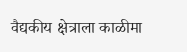वैद्यकीय क्षेत्राला काळीमा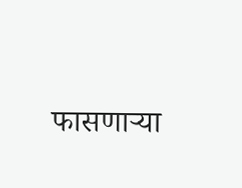फासणाऱ्या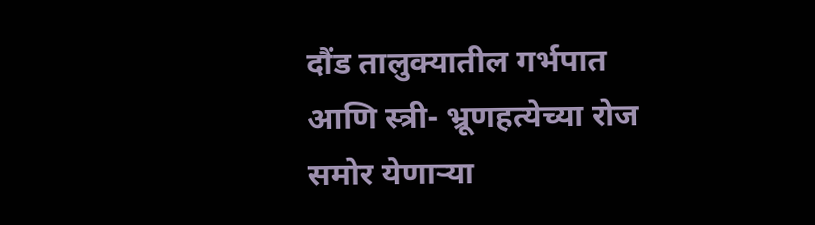दौंड तालुक्यातील गर्भपात आणि स्त्री- भ्रूणहत्येच्या रोज समोर येणाऱ्या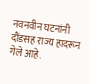नवनवीन घटनांनी दौंडसह राज्य हादरून गेले आहे.